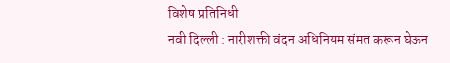विशेष प्रतिनिधी
नवी दिल्ली : नारीशक्ती वंदन अधिनियम संमत करून घेऊन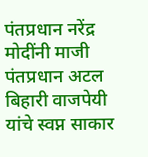पंतप्रधान नरेंद्र मोदींनी माजी पंतप्रधान अटल बिहारी वाजपेयी यांचे स्वप्न साकार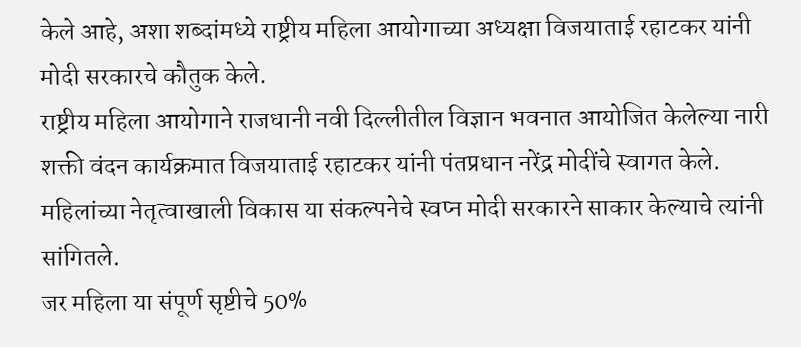केले आहे, अशा शब्दांमध्ये राष्ट्रीय महिला आयोगाच्या अध्यक्षा विजयाताई रहाटकर यांनी मोदी सरकारचे कौतुक केले.
राष्ट्रीय महिला आयोगाने राजधानी नवी दिल्लीतील विज्ञान भवनात आयोजित केलेल्या नारी शक्ती वंदन कार्यक्रमात विजयाताई रहाटकर यांनी पंतप्रधान नरेंद्र मोदींचे स्वागत केले. महिलांच्या नेतृत्वाखाली विकास या संकल्पनेचे स्वप्न मोदी सरकारने साकार केल्याचे त्यांनी सांगितले.
जर महिला या संपूर्ण सृष्टीचे 50%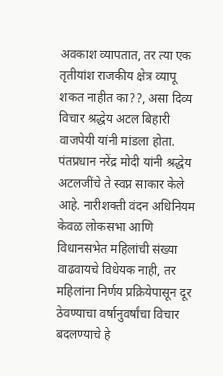अवकाश व्यापतात, तर त्या एक तृतीयांश राजकीय क्षेत्र व्यापू शकत नाहीत का??, असा दिव्य विचार श्रद्धेय अटल बिहारी वाजपेयी यांनी मांडला होता. पंतप्रधान नरेंद्र मोदी यांनी श्रद्धेय अटलजींचे ते स्वप्न साकार केले आहे. नारीशक्ती वंदन अधिनियम केवळ लोकसभा आणि विधानसभेत महिलांची संख्या वाढवायचे विधेयक नाही, तर महिलांना निर्णय प्रक्रियेपासून दूर ठेवण्याचा वर्षानुवर्षांचा विचार बदलण्याचे हे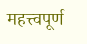महत्त्वपूर्ण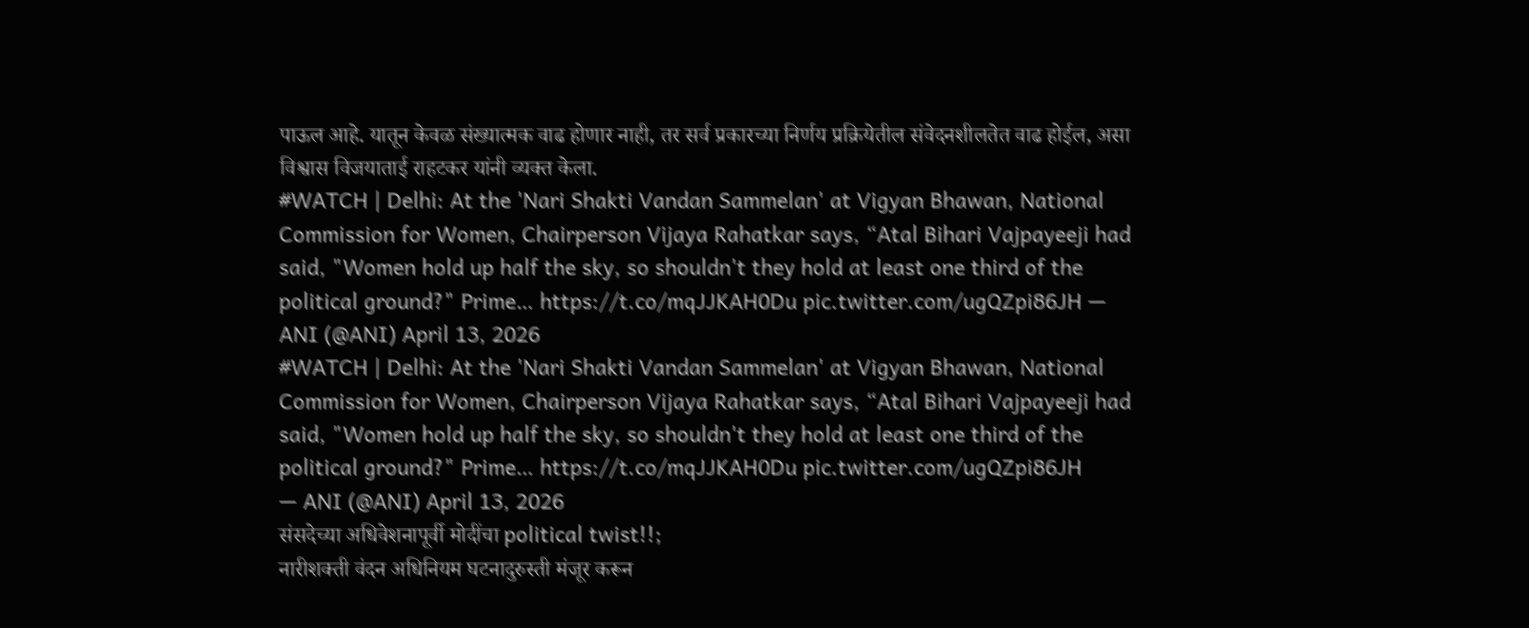पाऊल आहे. यातून केवळ संख्यात्मक वाढ होणार नाही, तर सर्व प्रकारच्या निर्णय प्रक्रियेतील संवेदनशीलतेत वाढ होईल, असा विश्वास विजयाताई राहटकर यांनी व्यक्त केला.
#WATCH | Delhi: At the 'Nari Shakti Vandan Sammelan' at Vigyan Bhawan, National Commission for Women, Chairperson Vijaya Rahatkar says, “Atal Bihari Vajpayeeji had said, "Women hold up half the sky, so shouldn't they hold at least one third of the political ground?" Prime… https://t.co/mqJJKAH0Du pic.twitter.com/ugQZpi86JH — ANI (@ANI) April 13, 2026
#WATCH | Delhi: At the 'Nari Shakti Vandan Sammelan' at Vigyan Bhawan, National Commission for Women, Chairperson Vijaya Rahatkar says, “Atal Bihari Vajpayeeji had said, "Women hold up half the sky, so shouldn't they hold at least one third of the political ground?" Prime… https://t.co/mqJJKAH0Du pic.twitter.com/ugQZpi86JH
— ANI (@ANI) April 13, 2026
संसदेच्या अधिवेशनापूर्वी मोदींचा political twist!!;
नारीशक्ती वंदन अधिनियम घटनादुरुस्ती मंजूर करून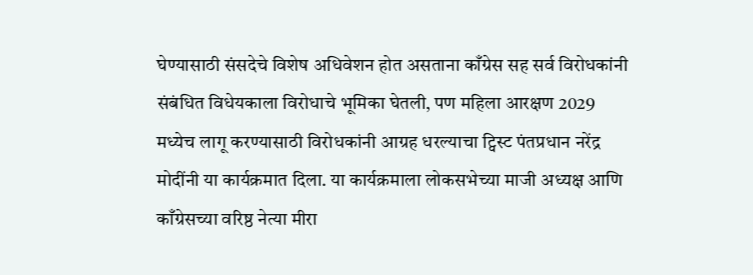घेण्यासाठी संसदेचे विशेष अधिवेशन होत असताना काँग्रेस सह सर्व विरोधकांनी संबंधित विधेयकाला विरोधाचे भूमिका घेतली, पण महिला आरक्षण 2029 मध्येच लागू करण्यासाठी विरोधकांनी आग्रह धरल्याचा ट्विस्ट पंतप्रधान नरेंद्र मोदींनी या कार्यक्रमात दिला. या कार्यक्रमाला लोकसभेच्या माजी अध्यक्ष आणि काँग्रेसच्या वरिष्ठ नेत्या मीरा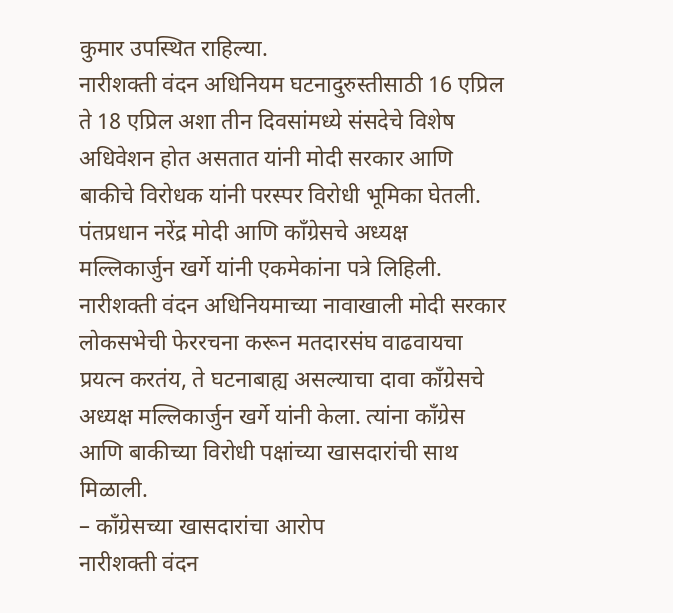कुमार उपस्थित राहिल्या.
नारीशक्ती वंदन अधिनियम घटनादुरुस्तीसाठी 16 एप्रिल ते 18 एप्रिल अशा तीन दिवसांमध्ये संसदेचे विशेष अधिवेशन होत असतात यांनी मोदी सरकार आणि बाकीचे विरोधक यांनी परस्पर विरोधी भूमिका घेतली. पंतप्रधान नरेंद्र मोदी आणि काँग्रेसचे अध्यक्ष मल्लिकार्जुन खर्गे यांनी एकमेकांना पत्रे लिहिली. नारीशक्ती वंदन अधिनियमाच्या नावाखाली मोदी सरकार लोकसभेची फेररचना करून मतदारसंघ वाढवायचा प्रयत्न करतंय, ते घटनाबाह्य असल्याचा दावा काँग्रेसचे अध्यक्ष मल्लिकार्जुन खर्गे यांनी केला. त्यांना काँग्रेस आणि बाकीच्या विरोधी पक्षांच्या खासदारांची साथ मिळाली.
– काँग्रेसच्या खासदारांचा आरोप
नारीशक्ती वंदन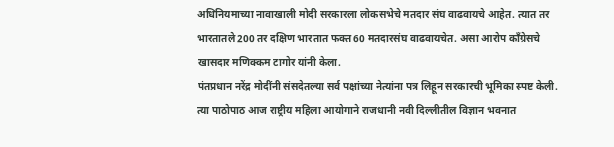अधिनियमाच्या नावाखाली मोदी सरकारला लोकसभेचे मतदार संघ वाढवायचे आहेत. त्यात तर भारतातले 200 तर दक्षिण भारतात फक्त 60 मतदारसंघ वाढवायचेत. असा आरोप काँग्रेसचे खासदार मणिक्कम टागोर यांनी केला.
पंतप्रधान नरेंद्र मोदींनी संसदेतल्या सर्व पक्षांच्या नेत्यांना पत्र लिहून सरकारची भूमिका स्पष्ट केली. त्या पाठोपाठ आज राष्ट्रीय महिला आयोगाने राजधानी नवी दिल्लीतील विज्ञान भवनात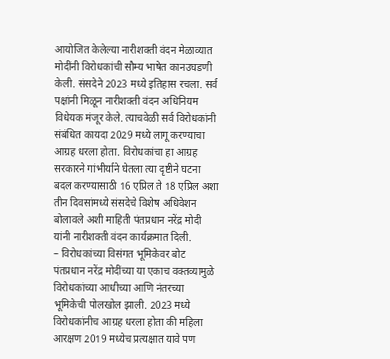आयोजित केलेल्या नारीशक्ती वंदन मेळाव्यात मोदींनी विरोधकांची सौम्य भाषेत कानउघडणी केली. संसदेने 2023 मध्ये इतिहास रचला. सर्व पक्षांनी मिळून नारीशक्ती वंदन अधिनियम विधेयक मंजूर केले. त्याचवेळी सर्व विरोधकांनी संबंधित कायदा 2029 मध्ये लागू करण्याचा आग्रह धरला होता. विरोधकांचा हा आग्रह सरकारने गांभीर्याने घेतला त्या दृष्टीने घटना बदल करण्यासाठी 16 एप्रिल ते 18 एप्रिल अशा तीन दिवसांमध्ये संसदेचे विशेष अधिवेशन बोलावले अशी माहिती पंतप्रधान नरेंद्र मोदी यांनी नारीशक्ती वंदन कार्यक्रमात दिली.
– विरोधकांच्या विसंगत भूमिकेवर बोट
पंतप्रधान नरेंद्र मोदींच्या या एकाच वक्तव्यामुळे विरोधकांच्या आधीच्या आणि नंतरच्या भूमिकेची पोलखोल झाली. 2023 मध्ये विरोधकांनीच आग्रह धरला होता की महिला आरक्षण 2019 मध्येच प्रत्यक्षात यावे पण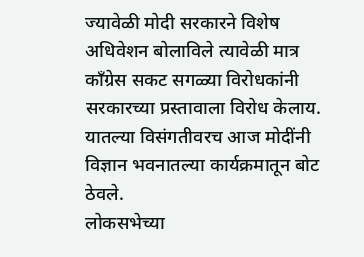ज्यावेळी मोदी सरकारने विशेष अधिवेशन बोलाविले त्यावेळी मात्र काँग्रेस सकट सगळ्या विरोधकांनी सरकारच्या प्रस्तावाला विरोध केलाय. यातल्या विसंगतीवरच आज मोदींनी विज्ञान भवनातल्या कार्यक्रमातून बोट ठेवले.
लोकसभेच्या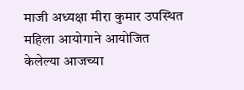माजी अध्यक्षा मीरा कुमार उपस्थित महिला आयोगाने आयोजित केलेल्या आजच्या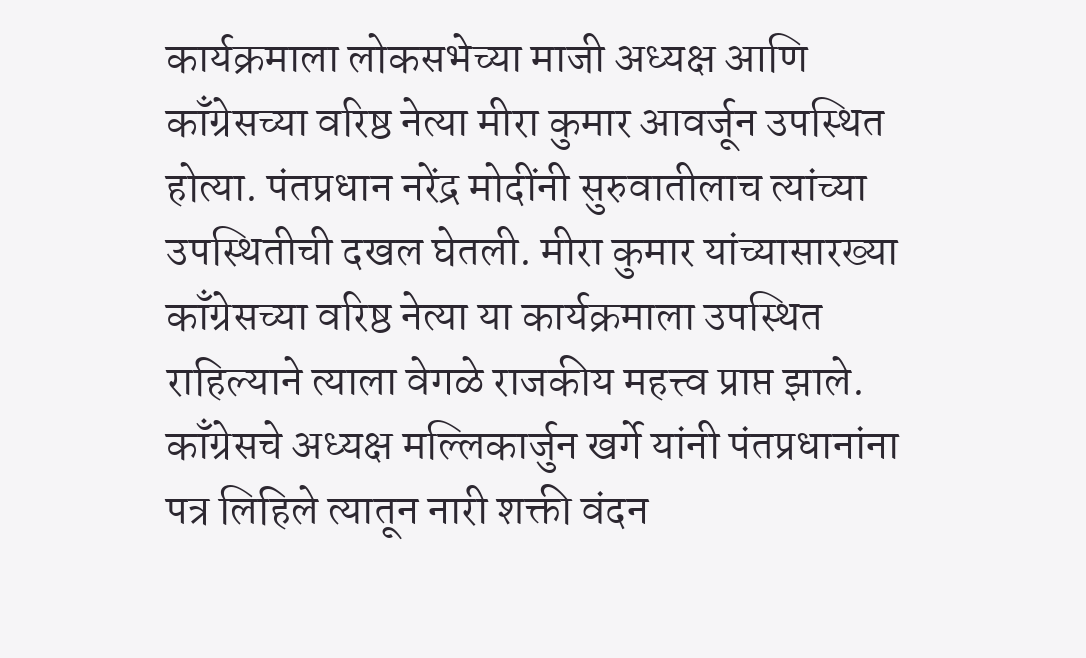कार्यक्रमाला लोकसभेच्या माजी अध्यक्ष आणि काँग्रेसच्या वरिष्ठ नेत्या मीरा कुमार आवर्जून उपस्थित होत्या. पंतप्रधान नरेंद्र मोदींनी सुरुवातीलाच त्यांच्या उपस्थितीची दखल घेतली. मीरा कुमार यांच्यासारख्या काँग्रेसच्या वरिष्ठ नेत्या या कार्यक्रमाला उपस्थित राहिल्याने त्याला वेगळे राजकीय महत्त्व प्राप्त झाले. काँग्रेसचे अध्यक्ष मल्लिकार्जुन खर्गे यांनी पंतप्रधानांना पत्र लिहिले त्यातून नारी शक्ती वंदन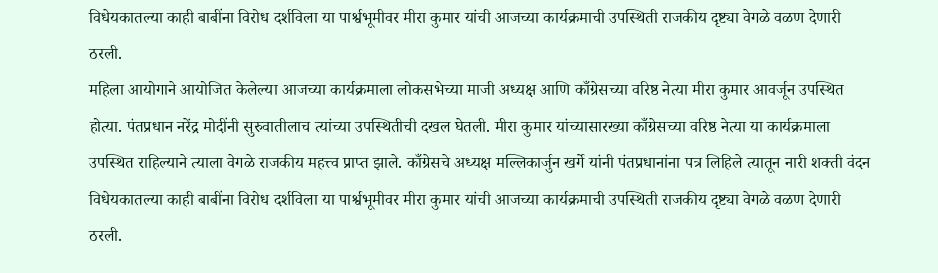विधेयकातल्या काही बाबींना विरोध दर्शविला या पार्श्वभूमीवर मीरा कुमार यांची आजच्या कार्यक्रमाची उपस्थिती राजकीय दृष्ट्या वेगळे वळण देणारी ठरली.
महिला आयोगाने आयोजित केलेल्या आजच्या कार्यक्रमाला लोकसभेच्या माजी अध्यक्ष आणि काँग्रेसच्या वरिष्ठ नेत्या मीरा कुमार आवर्जून उपस्थित होत्या. पंतप्रधान नरेंद्र मोदींनी सुरुवातीलाच त्यांच्या उपस्थितीची दखल घेतली. मीरा कुमार यांच्यासारख्या काँग्रेसच्या वरिष्ठ नेत्या या कार्यक्रमाला उपस्थित राहिल्याने त्याला वेगळे राजकीय महत्त्व प्राप्त झाले. काँग्रेसचे अध्यक्ष मल्लिकार्जुन खर्गे यांनी पंतप्रधानांना पत्र लिहिले त्यातून नारी शक्ती वंदन विधेयकातल्या काही बाबींना विरोध दर्शविला या पार्श्वभूमीवर मीरा कुमार यांची आजच्या कार्यक्रमाची उपस्थिती राजकीय दृष्ट्या वेगळे वळण देणारी ठरली.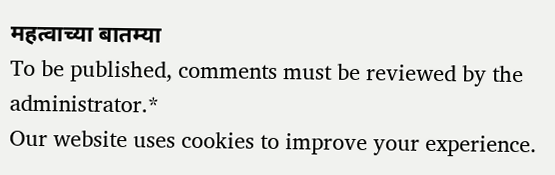महत्वाच्या बातम्या
To be published, comments must be reviewed by the administrator.*
Our website uses cookies to improve your experience.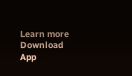Learn more
Download App